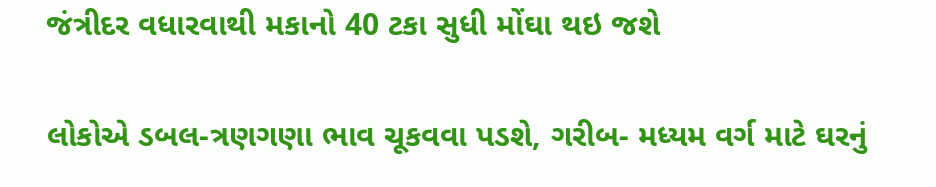જંત્રીદર વધારવાથી મકાનો 40 ટકા સુધી મોંઘા થઇ જશે

લોકોએ ડબલ-ત્રણગણા ભાવ ચૂકવવા પડશે, ગરીબ- મધ્યમ વર્ગ માટે ઘરનું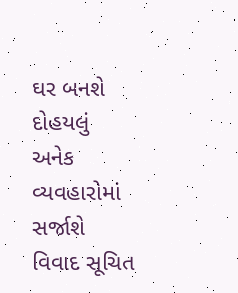ઘર બનશે દોહયલું અનેક વ્યવહારોમાં સર્જાશે વિવાદ સૂચિત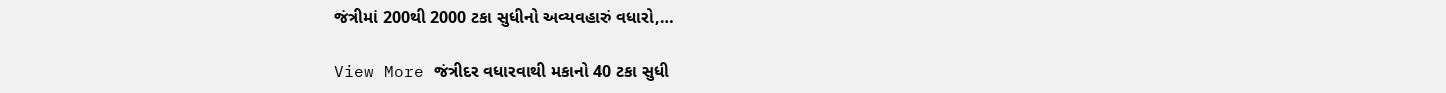જંત્રીમાં 200થી 2000 ટકા સુધીનો અવ્યવહારું વધારો,…

View More જંત્રીદર વધારવાથી મકાનો 40 ટકા સુધી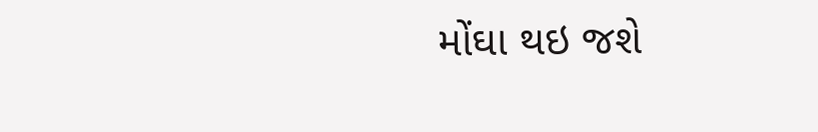મોંઘા થઇ જશે